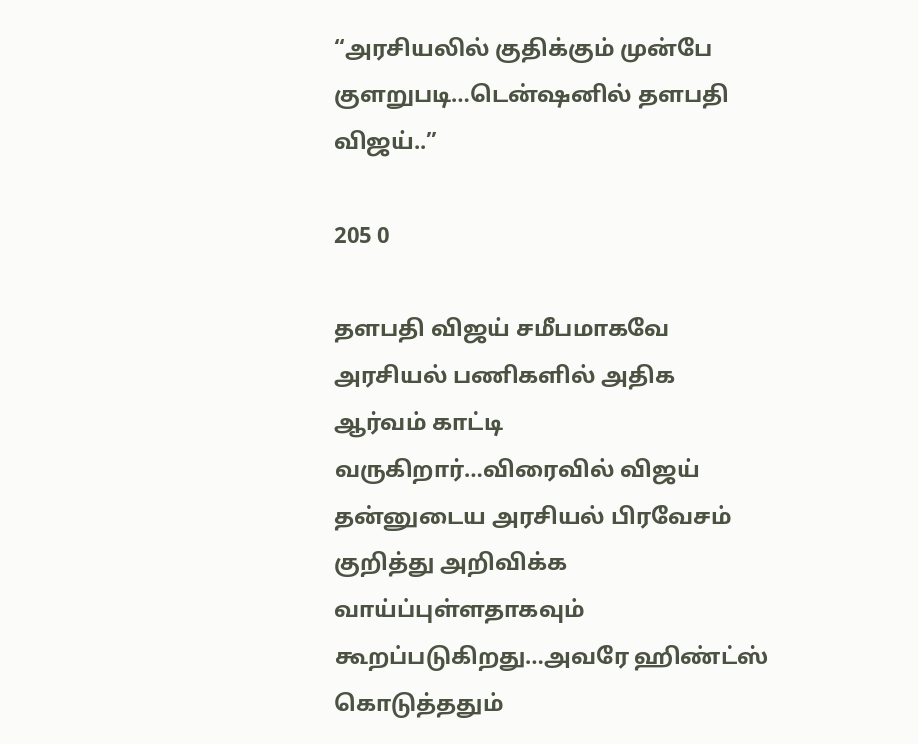“அரசியலில் குதிக்கும் முன்பே குளறுபடி…டென்ஷனில் தளபதி விஜய்..”

205 0

தளபதி விஜய் சமீபமாகவே அரசியல் பணிகளில் அதிக ஆர்வம் காட்டி வருகிறார்…விரைவில் விஜய் தன்னுடைய அரசியல் பிரவேசம் குறித்து அறிவிக்க வாய்ப்புள்ளதாகவும் கூறப்படுகிறது…அவரே ஹிண்ட்ஸ் கொடுத்ததும்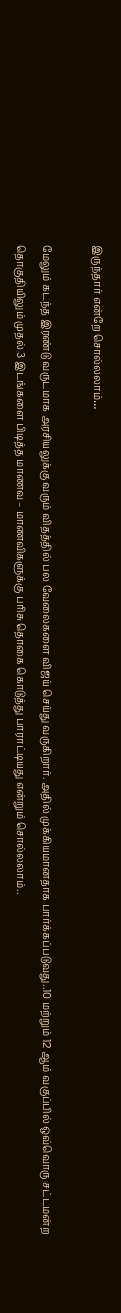இருந்தார் என்றே சொல்லலாம்…

மேலும் கடந்த இரண்டு வருடமாக அரசியலுக்கு வரும் விதத்தில் பல வேலைகளை விஜய் செய்து வருகிறார். அதில் முக்கியமானதாக பார்க்கப்படுவது..10 மற்றும் 12 ஆம் வகுப்பில் ஒவ்வொரு சட்டமன்ற தொகுதியிலும் முதல் 3 இடங்களை பிடித்த மாணவ – மாணவிகளுக்கு பரிசு தொகை கொடுத்து பாராட்டியது என்றும் சொல்லலாம்..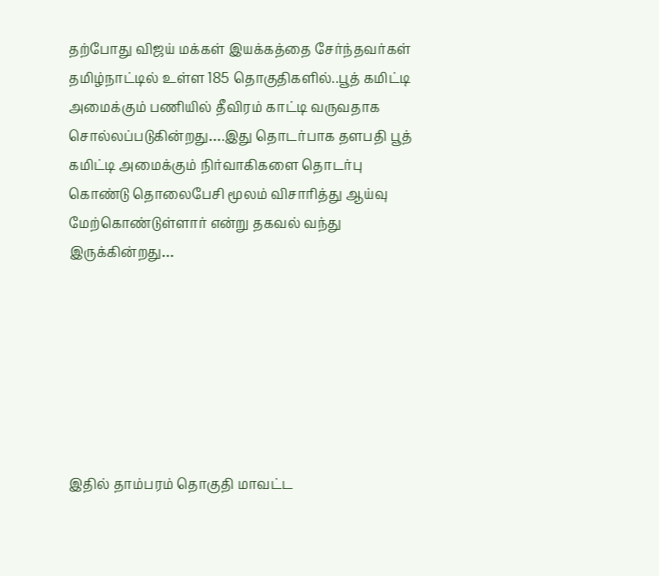தற்போது விஜய் மக்கள் இயக்கத்தை சேர்ந்தவர்கள் தமிழ்நாட்டில் உள்ள 185 தொகுதிகளில்..பூத் கமிட்டி அமைக்கும் பணியில் தீவிரம் காட்டி வருவதாக சொல்லப்படுகின்றது….இது தொடர்பாக தளபதி பூத் கமிட்டி அமைக்கும் நிர்வாகிகளை தொடர்பு கொண்டு தொலைபேசி மூலம் விசாரித்து ஆய்வு மேற்கொண்டுள்ளார் என்று தகவல் வந்து இருக்கின்றது…







இதில் தாம்பரம் தொகுதி மாவட்ட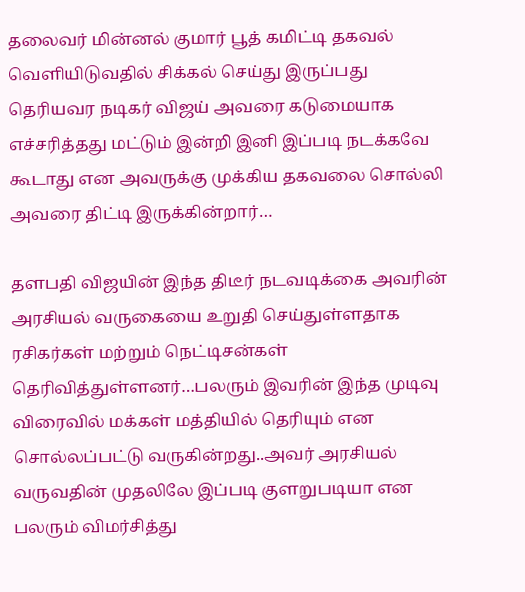தலைவர் மின்னல் குமார் பூத் கமிட்டி தகவல் வெளியிடுவதில் சிக்கல் செய்து இருப்பது தெரியவர நடிகர் விஜய் அவரை கடுமையாக எச்சரித்தது மட்டும் இன்றி இனி இப்படி நடக்கவே கூடாது என அவருக்கு முக்கிய தகவலை சொல்லி அவரை திட்டி இருக்கின்றார்…

தளபதி விஜயின் இந்த திடீர் நடவடிக்கை அவரின் அரசியல் வருகையை உறுதி செய்துள்ளதாக ரசிகர்கள் மற்றும் நெட்டிசன்கள் தெரிவித்துள்ளனர்…பலரும் இவரின் இந்த முடிவு விரைவில் மக்கள் மத்தியில் தெரியும் என சொல்லப்பட்டு வருகின்றது..அவர் அரசியல் வருவதின் முதலிலே இப்படி குளறுபடியா என பலரும் விமர்சித்து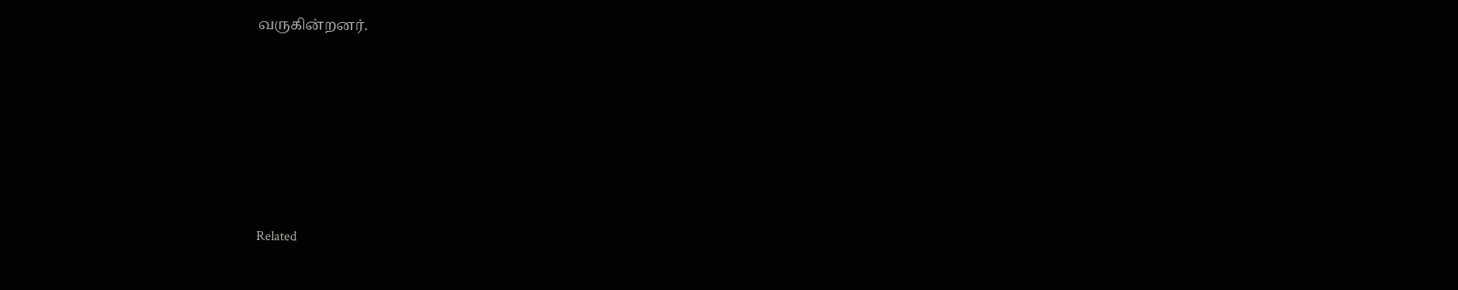வருகின்றனர்.







Related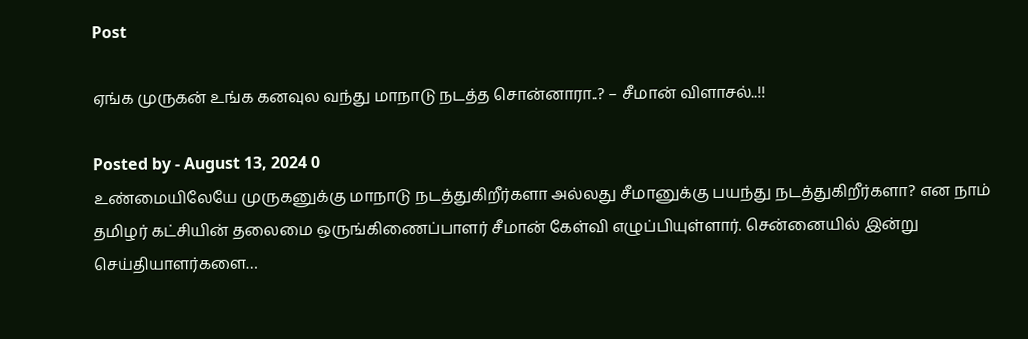Post

ஏங்க முருகன் உங்க கனவுல வந்து மாநாடு நடத்த சொன்னாரா..? – சீமான் விளாசல்..!!

Posted by - August 13, 2024 0
உண்மையிலேயே முருகனுக்கு மாநாடு நடத்துகிறீர்களா அல்லது சீமானுக்கு பயந்து நடத்துகிறீர்களா? என நாம் தமிழர் கட்சியின் தலைமை ஒருங்கிணைப்பாளர் சீமான் கேள்வி எழுப்பியுள்ளார். சென்னையில் இன்று செய்தியாளர்களை…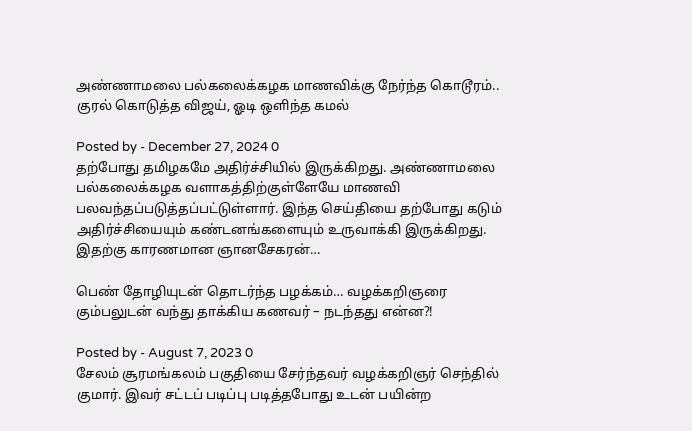அண்ணாமலை பல்கலைக்கழக மாணவிக்கு நேர்ந்த கொடூரம்.. குரல் கொடுத்த விஜய், ஓடி ஒளிந்த கமல்

Posted by - December 27, 2024 0
தற்போது தமிழகமே அதிர்ச்சியில் இருக்கிறது. அண்ணாமலை பல்கலைக்கழக வளாகத்திற்குள்ளேயே மாணவி பலவந்தப்படுத்தப்பட்டுள்ளார். இந்த செய்தியை தற்போது கடும் அதிர்ச்சியையும் கண்டனங்களையும் உருவாக்கி இருக்கிறது. இதற்கு காரணமான ஞானசேகரன்…

பெண் தோழியுடன் தொடர்ந்த பழக்கம்… வழக்கறிஞரை கும்பலுடன் வந்து தாக்கிய கணவர் – நடந்தது என்ன?!

Posted by - August 7, 2023 0
சேலம் சூரமங்கலம் பகுதியை சேர்ந்தவர் வழக்கறிஞர் செந்தில் குமார். இவர் சட்டப் படிப்பு படித்தபோது உடன் பயின்ற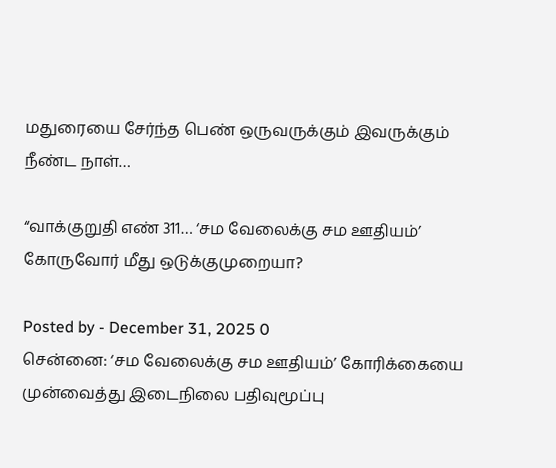மதுரையை சேர்ந்த பெண் ஒருவருக்கும் இவருக்கும் நீண்ட நாள்…

“வாக்குறுதி எண் 311… ‘சம வேலைக்கு சம ஊதியம்’ கோருவோர் மீது ஒடுக்குமுறையா?

Posted by - December 31, 2025 0
சென்னை: ‘சம வேலைக்கு சம ஊதியம்’ கோரிக்கையை முன்வைத்து இடைநிலை பதிவுமூப்பு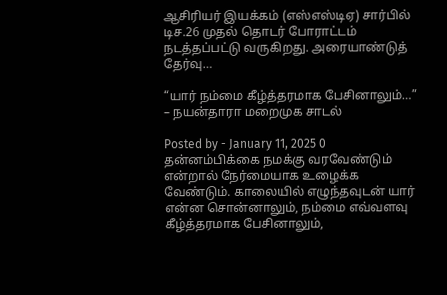ஆசிரியர் இயக்கம் (எஸ்எஸ்டிஏ) சார்பில் டிச.26 முதல் தொடர் போராட்டம் நடத்தப்பட்டு வருகிறது. அரையாண்டுத் தேர்வு…

“யார் நம்மை கீழ்த்தரமாக பேசினாலும்…” – நயன்தாரா மறைமுக சாடல்

Posted by - January 11, 2025 0
தன்னம்பிக்கை நமக்கு வரவேண்டும் என்றால் நேர்மையாக உழைக்க வேண்டும். காலையில் எழுந்தவுடன் யார் என்ன சொன்னாலும், நம்மை எவ்வளவு கீழ்த்தரமாக பேசினாலும்,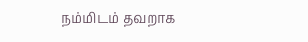நம்மிடம் தவறாக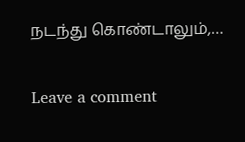நடந்து கொண்டாலும்,…

Leave a comment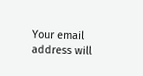Your email address will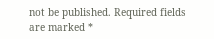not be published. Required fields are marked *